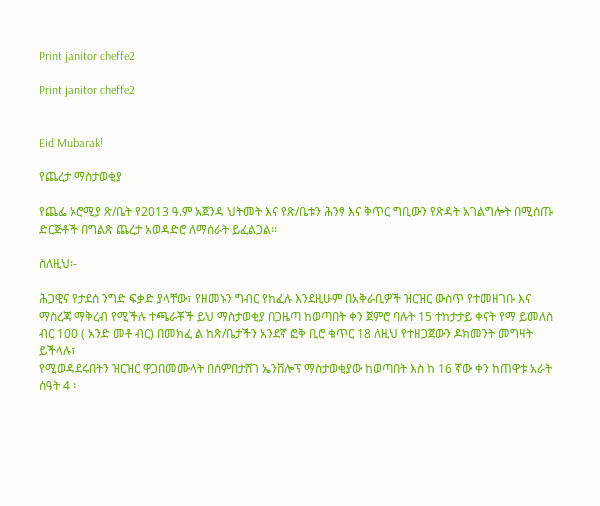Print janitor cheffe2

Print janitor cheffe2


Eid Mubarak!

የጨረታ ማስታወቂያ

የጨፌ ኦሮሚያ ጽ/ቤት የ2013 ዓ.ም አጀንዳ ህትመት እና የጽ/ቤቱን ሕንፃ እና ቅጥር ግቢውን የጽዳት አገልግሎት በሚሰጡ ድርጅቶች በግልጽ ጨረታ አወዳድሮ ለማሰራት ይፈልጋል፡፡

ስለዚህ፡-

ሕጋዊና የታደሰ ንግድ ፍቃድ ያላቸው፣ የዘመኑን ግብር የከፈሉ እንደዚሁም በአቅራቢዎች ዝርዝር ውስጥ የተመዘገቡ እና ማስረጃ ማቅረብ የሚችሉ ተጫራቾች ይህ ማስታወቂያ በጋዜጣ ከወጣበት ቀን ጀምሮ ባሉት 15 ተከታታይ ቀናት የማ ይመለስ ብር 100 ( አንድ መቶ ብር) በመክፈ ል ከጽ/ቤታችን አንደኛ ፎቅ ቢሮ ቁጥር 18 ለዚህ የተዘጋጀውን ዶክመንት መግዛት ይችላሉ፣
የሚወዳደሩበትን ዝርዝር ዋጋበመሙላት በሰምበታሸገ ኤንቨሎፕ ማስታወቂያው ከወጣበት እስ ከ 16 ኛው ቀን ከጠዋቱ አራት ሰዓት 4 ፡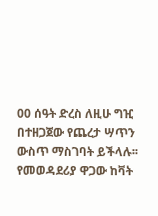00 ሰዓት ድረስ ለዚሁ ግዢ በተዘጋጀው የጨረታ ሣጥን ውስጥ ማስገባት ይችላሉ፡፡
የመወዳደሪያ ዋጋው ከቫት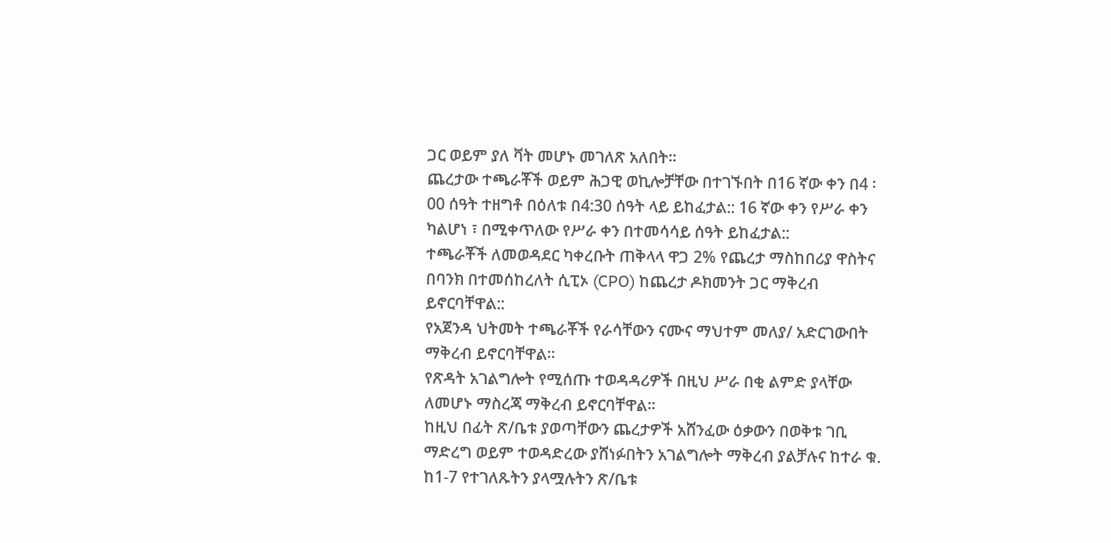ጋር ወይም ያለ ቫት መሆኑ መገለጽ አለበት፡፡
ጨረታው ተጫራቾች ወይም ሕጋዊ ወኪሎቻቸው በተገኙበት በ16 ኛው ቀን በ4 ፡00 ሰዓት ተዘግቶ በዕለቱ በ4:30 ሰዓት ላይ ይከፈታል:: 16 ኛው ቀን የሥራ ቀን ካልሆነ ፣ በሚቀጥለው የሥራ ቀን በተመሳሳይ ሰዓት ይከፈታል::
ተጫራቾች ለመወዳደር ካቀረቡት ጠቅላላ ዋጋ 2% የጨረታ ማስከበሪያ ዋስትና በባንክ በተመሰከረለት ሲፒኦ (CPO) ከጨረታ ዶክመንት ጋር ማቅረብ ይኖርባቸዋል::
የአጀንዳ ህትመት ተጫራቾች የራሳቸውን ናሙና ማህተም መለያ/ አድርገውበት ማቅረብ ይኖርባቸዋል፡፡
የጽዳት አገልግሎት የሚሰጡ ተወዳዳሪዎች በዚህ ሥራ በቂ ልምድ ያላቸው ለመሆኑ ማስረጃ ማቅረብ ይኖርባቸዋል፡፡
ከዚህ በፊት ጽ/ቤቱ ያወጣቸውን ጨረታዎች አሸንፈው ዕቃውን በወቅቱ ገቢ ማድረግ ወይም ተወዳድረው ያሸነፉበትን አገልግሎት ማቅረብ ያልቻሉና ከተራ ቁ. ከ1-7 የተገለጹትን ያላሟሉትን ጽ/ቤቱ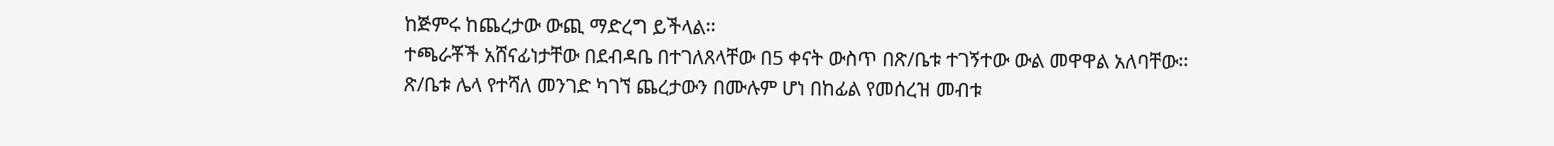ከጅምሩ ከጨረታው ውጪ ማድረግ ይችላል፡፡
ተጫራቾች አሸናፊነታቸው በደብዳቤ በተገለጸላቸው በ5 ቀናት ውስጥ በጽ/ቤቱ ተገኝተው ውል መዋዋል አለባቸው፡፡
ጽ/ቤቱ ሌላ የተሻለ መንገድ ካገኘ ጨረታውን በሙሉም ሆነ በከፊል የመሰረዝ መብቱ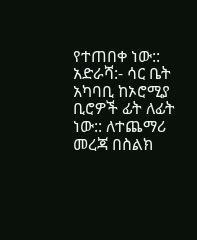የተጠበቀ ነው::
አድራሻ:- ሳር ቤት አካባቢ ከኦሮሚያ ቢሮዎች ፊት ለፊት ነው:: ለተጨማሪ መረጃ በስልክ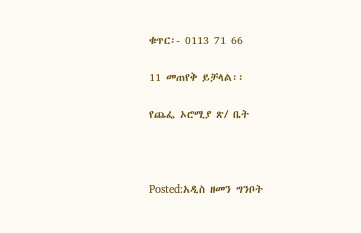ቁጥር፡- 0113 71 66

11 መጠየቅ ይቻላል፡፡

የጨፌ ኦሮሚያ ጽ/ ቤት



Posted:አዲስ ዘመን ግንቦት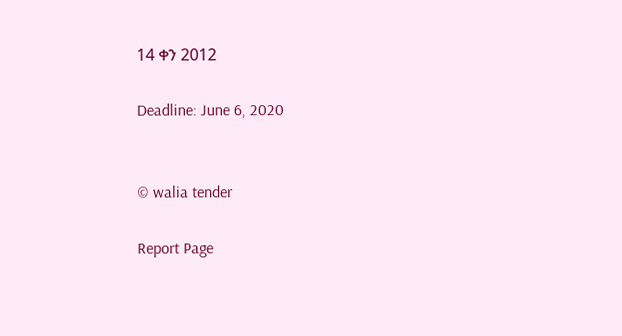14 ቀን 2012

Deadline: June 6, 2020


© walia tender

Report Page